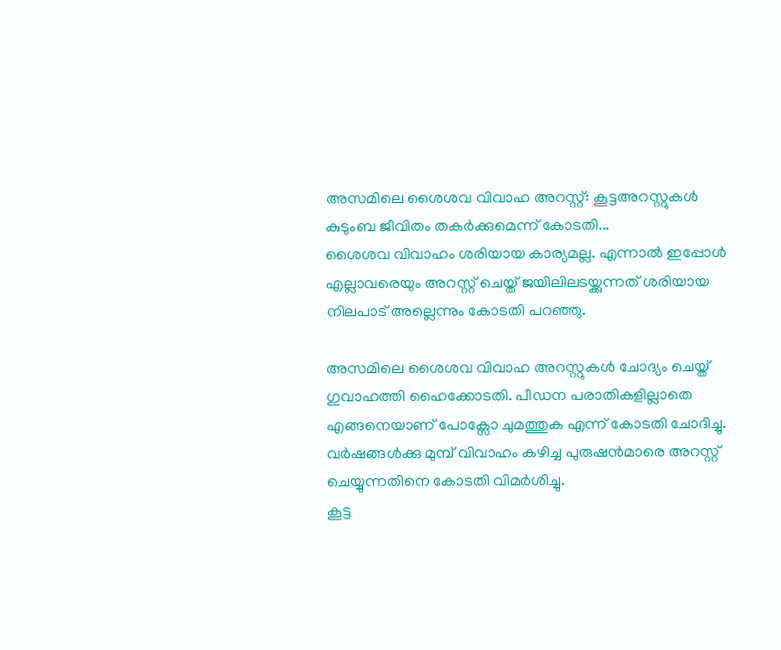അസമിലെ ശൈശവ വിവാഹ അറസ്റ്റ്: കൂട്ടഅറസ്റ്റുകൾ കുടുംബ ജീവിതം തകർക്കുമെന്ന് കോടതി...
ശൈശവ വിവാഹം ശരിയായ കാര്യമല്ല. എന്നാൽ ഇപ്പോൾ എല്ലാവരെയും അറസ്റ്റ് ചെയ്ത് ജയിലിലടയ്ക്കുന്നത് ശരിയായ നിലപാട് അല്ലെന്നും കോടതി പറഞ്ഞു.

അസമിലെ ശൈശവ വിവാഹ അറസ്റ്റുകൾ ചോദ്യം ചെയ്ത് ഗുവാഹത്തി ഹൈക്കോടതി. പീഡന പരാതികളില്ലാതെ എങ്ങനെയാണ് പോക്സോ ചുമത്തുക എന്ന് കോടതി ചോദിച്ചു. വർഷങ്ങൾക്കു മുമ്പ് വിവാഹം കഴിച്ച പുരുഷൻമാരെ അറസ്റ്റ് ചെയ്യുന്നതിനെ കോടതി വിമർശിച്ചു.
കൂട്ട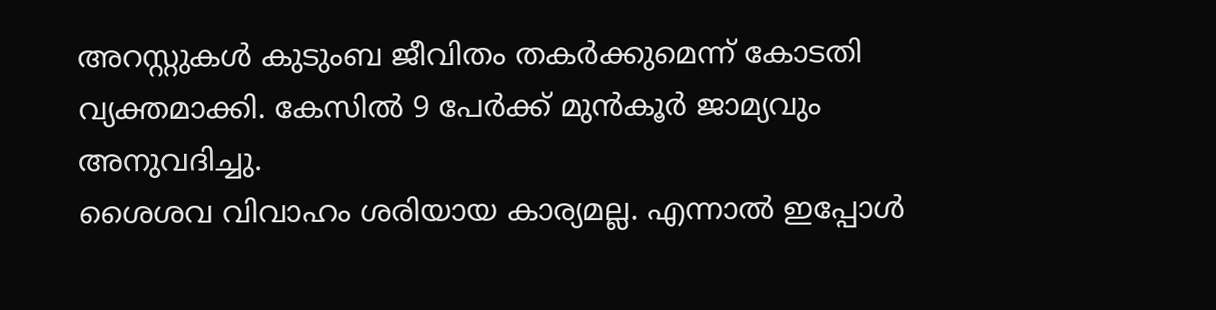അറസ്റ്റുകൾ കുടുംബ ജീവിതം തകർക്കുമെന്ന് കോടതി വ്യക്തമാക്കി. കേസിൽ 9 പേർക്ക് മുൻകൂർ ജാമ്യവും അനുവദിച്ചു.
ശൈശവ വിവാഹം ശരിയായ കാര്യമല്ല. എന്നാൽ ഇപ്പോൾ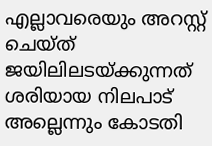എല്ലാവരെയും അറസ്റ്റ് ചെയ്ത് ജയിലിലടയ്ക്കുന്നത് ശരിയായ നിലപാട് അല്ലെന്നും കോടതി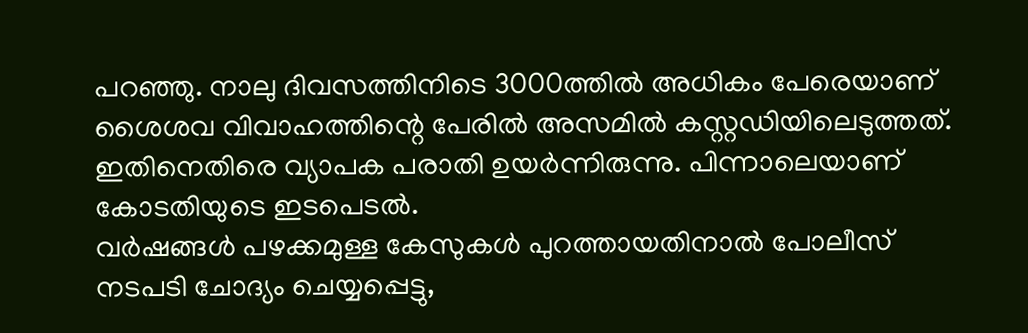പറഞ്ഞു. നാലു ദിവസത്തിനിടെ 3000ത്തിൽ അധികം പേരെയാണ് ശൈശവ വിവാഹത്തിന്റെ പേരിൽ അസമിൽ കസ്റ്റഡിയിലെടുത്തത്. ഇതിനെതിരെ വ്യാപക പരാതി ഉയർന്നിരുന്നു. പിന്നാലെയാണ് കോടതിയുടെ ഇടപെടൽ.
വർഷങ്ങൾ പഴക്കമുള്ള കേസുകൾ പുറത്തായതിനാൽ പോലീസ് നടപടി ചോദ്യം ചെയ്യപ്പെട്ടു,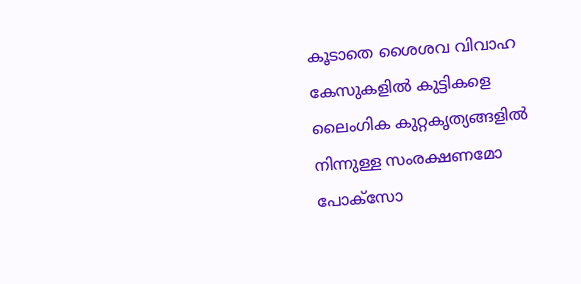കൂടാതെ ശൈശവ വിവാഹ കേസുകളിൽ കുട്ടികളെ ലൈംഗിക കുറ്റകൃത്യങ്ങളിൽ നിന്നുള്ള സംരക്ഷണമോ പോക്സോ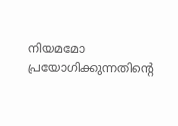നിയമമോ പ്രയോഗിക്കുന്നതിന്റെ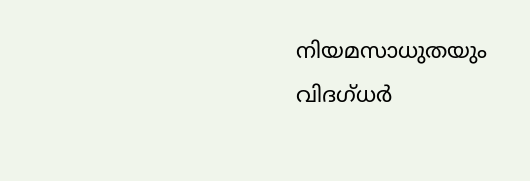നിയമസാധുതയും വിദഗ്ധർ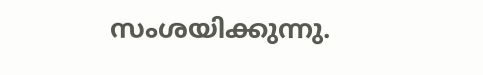സംശയിക്കുന്നു.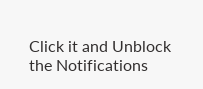Click it and Unblock the Notifications